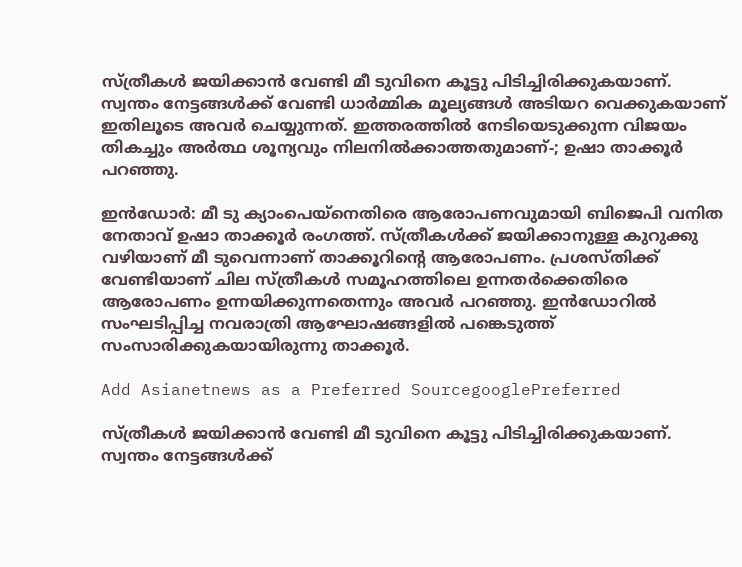സ്ത്രീകൾ ജയിക്കാൻ വേണ്ടി മീ ടുവിനെ കൂട്ടു പിടിച്ചിരിക്കുകയാണ്. സ്വന്തം നേട്ടങ്ങൾക്ക് വേണ്ടി ധാര്‍മ്മിക മൂല്യങ്ങള്‍ അടിയറ വെക്കുകയാണ് ഇതിലൂടെ അവർ ചെയ്യുന്നത്. ഇത്തരത്തിൽ നേടിയെടുക്കുന്ന വിജയം തികച്ചും അർത്ഥ ശൂന്യവും നിലനിൽക്കാത്തതുമാണ്-; ഉഷാ താക്കൂർ പറഞ്ഞു.

ഇൻഡോർ: മീ ടു ക്യാംപെയ്നെതിരെ ആരോപണവുമായി ബിജെപി വനിത നേതാവ് ഉഷാ താക്കൂർ രംഗത്ത്. സ്ത്രീകൾക്ക് ജയിക്കാനുള്ള കുറുക്കു വഴിയാണ് മീ ടുവെന്നാണ് താക്കൂറിന്റെ ആരോപണം. പ്രശസ്തിക്ക് വേണ്ടിയാണ് ചില സ്ത്രീകൾ സമൂഹത്തിലെ ഉന്നതർക്കെതിരെ ആരോപണം ഉന്നയിക്കുന്നതെന്നും അവർ പറഞ്ഞു. ഇൻഡോറിൽ സംഘടിപ്പിച്ച നവരാത്രി ആഘോഷങ്ങളിൽ പങ്കെടുത്ത് സംസാരിക്കുകയായിരുന്നു താക്കൂർ.

Add Asianetnews as a Preferred SourcegooglePreferred

സ്ത്രീകൾ ജയിക്കാൻ വേണ്ടി മീ ടുവിനെ കൂട്ടു പിടിച്ചിരിക്കുകയാണ്. സ്വന്തം നേട്ടങ്ങൾക്ക്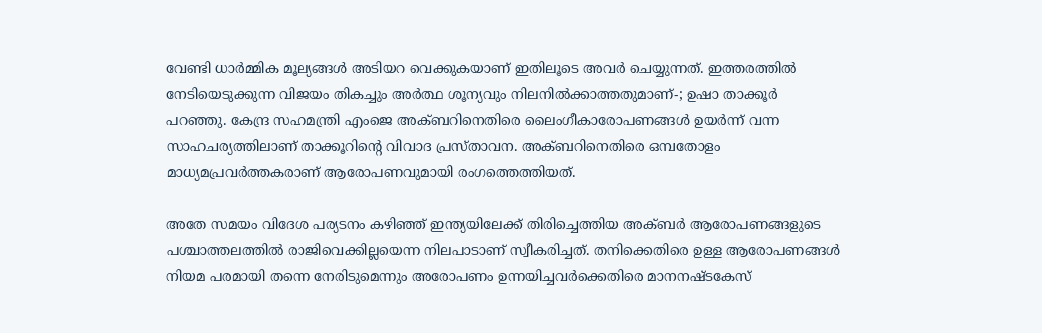വേണ്ടി ധാര്‍മ്മിക മൂല്യങ്ങള്‍ അടിയറ വെക്കുകയാണ് ഇതിലൂടെ അവർ ചെയ്യുന്നത്. ഇത്തരത്തിൽ നേടിയെടുക്കുന്ന വിജയം തികച്ചും അർത്ഥ ശൂന്യവും നിലനിൽക്കാത്തതുമാണ്-; ഉഷാ താക്കൂർ പറഞ്ഞു. കേന്ദ്ര സഹമന്ത്രി എംജെ അക്ബറിനെതിരെ ലൈംഗീകാരോപണങ്ങൾ ഉയർന്ന് വന്ന സാഹചര്യത്തിലാണ് താക്കൂറിന്റെ വിവാദ പ്രസ്താവന. അക്ബറിനെതിരെ ഒമ്പതോളം മാധ്യമപ്രവർത്തകരാണ് ആരോപണവുമായി രംഗത്തെത്തിയത്.

അതേ സമയം വിദേശ പര്യടനം കഴിഞ്ഞ് ഇന്ത്യയിലേക്ക് തിരിച്ചെത്തിയ അക്ബർ ആരോപണങ്ങളുടെ പശ്ചാത്തലത്തില്‍ രാജിവെക്കില്ലയെന്ന നിലപാടാണ് സ്വീകരിച്ചത്. തനിക്കെതിരെ ഉള്ള ആരോപണങ്ങൾ നിയമ പരമായി തന്നെ നേരിടുമെന്നും അരോപണം ഉന്നയിച്ചവര്‍ക്കെതിരെ മാനനഷ്ടകേസ്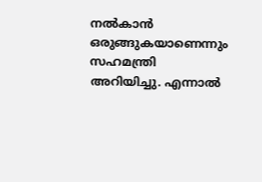നൽകാൻ ഒരുങ്ങുകയാണെന്നും സഹമന്ത്രി അറിയിച്ചു. എന്നാൽ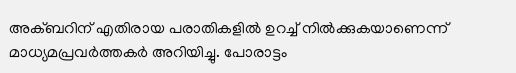അക്ബറിന് എതിരായ പരാതികളിൽ ഉറച്ച് നിൽക്കുകയാണെന്ന് മാധ്യമപ്രവർത്തകർ അറിയിച്ചു. പോരാട്ടം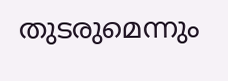തുടരുമെന്നും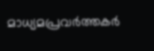മാധ്യമപ്രവർത്തകർ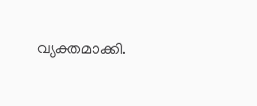വ്യക്തമാക്കി.